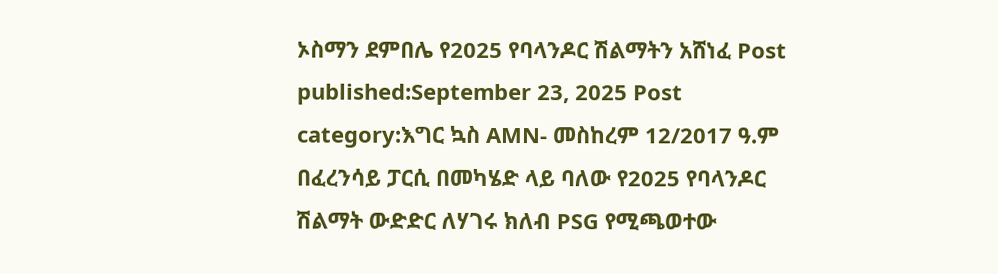ኦስማን ደምበሌ የ2025 የባላንዶር ሽልማትን አሸነፈ Post published:September 23, 2025 Post category:እግር ኳስ AMN- መስከረም 12/2017 ዓ.ም በፈረንሳይ ፓርሲ በመካሄድ ላይ ባለው የ2025 የባላንዶር ሽልማት ውድድር ለሃገሩ ክለብ PSG የሚጫወተው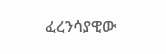ፈረንሳያዊው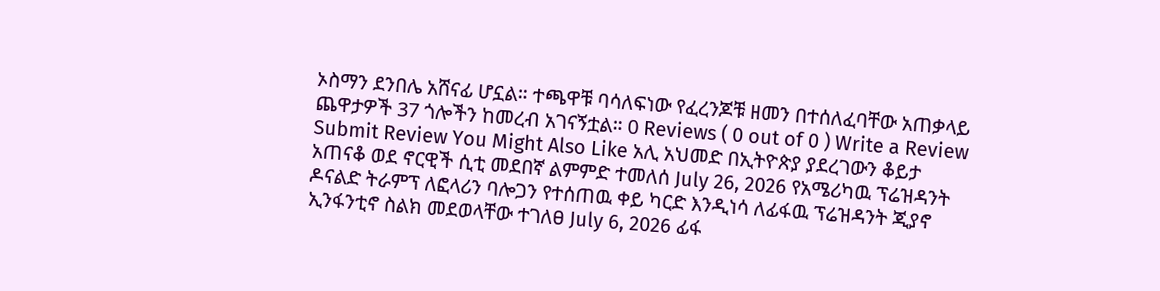ኦስማን ደንበሌ አሸናፊ ሆኗል። ተጫዋቹ ባሳለፍነው የፈረንጆቹ ዘመን በተሰለፈባቸው አጠቃላይ ጨዋታዎች 37 ጎሎችን ከመረብ አገናኝቷል። 0 Reviews ( 0 out of 0 ) Write a Review Submit Review You Might Also Like አሊ አህመድ በኢትዮጵያ ያደረገውን ቆይታ አጠናቆ ወደ ኖርዊች ሲቲ መደበኛ ልምምድ ተመለሰ July 26, 2026 የአሜሪካዉ ፕሬዝዳንት ዶናልድ ትራምፕ ለፎላሪን ባሎጋን የተሰጠዉ ቀይ ካርድ እንዲነሳ ለፊፋዉ ፕሬዝዳንት ጂያኖ ኢንፋንቲኖ ስልክ መደወላቸው ተገለፀ July 6, 2026 ፊፋ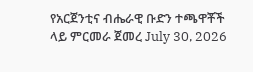የአርጀንቲና ብሔራዊ ቡድን ተጫዋቾች ላይ ምርመራ ጀመረ July 30, 2026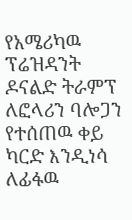የአሜሪካዉ ፕሬዝዳንት ዶናልድ ትራምፕ ለፎላሪን ባሎጋን የተሰጠዉ ቀይ ካርድ እንዲነሳ ለፊፋዉ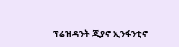ፕሬዝዳንት ጂያኖ ኢንፋንቲኖ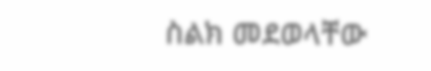ስልክ መደወላቸው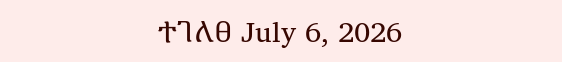ተገለፀ July 6, 2026